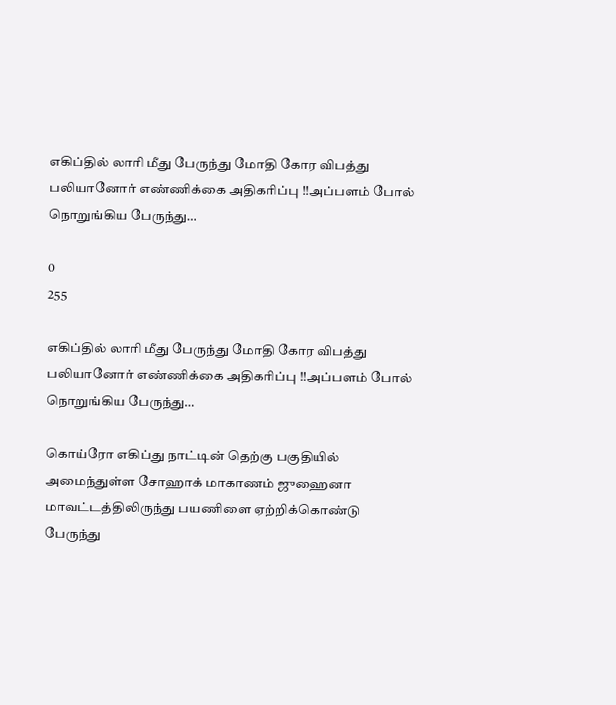எகிப்தில் லாரி மீது பேருந்து மோதி கோர விபத்து பலியானோர் எண்ணிக்கை அதிகரிப்பு !!அப்பளம் போல் நொறுங்கிய பேருந்து…

0
255

எகிப்தில் லாரி மீது பேருந்து மோதி கோர விபத்து பலியானோர் எண்ணிக்கை அதிகரிப்பு !!அப்பளம் போல் நொறுங்கிய பேருந்து…

கொய்ரோ எகிப்து நாட்டின் தெற்கு பகுதியில் அமைந்துள்ள சோஹாக் மாகாணம் ஜுஹைனா மாவட்டத்திலிருந்து பயணிளை ஏற்றிக்கொண்டு பேருந்து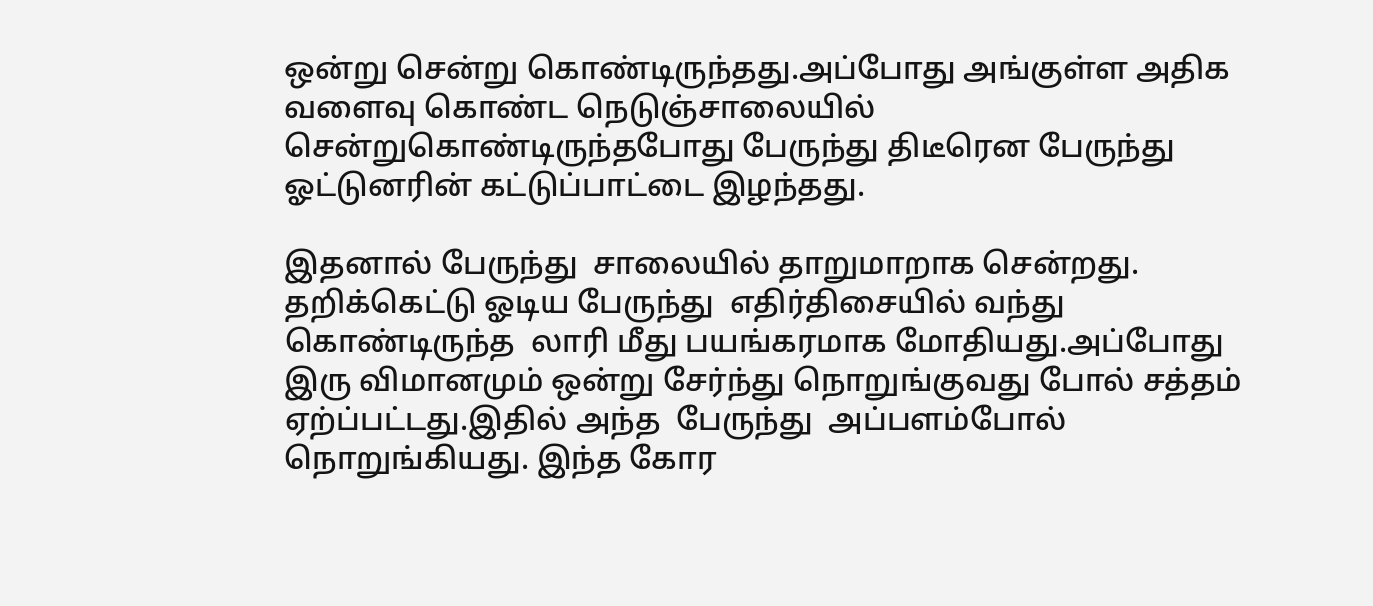ஒன்று சென்று கொண்டிருந்தது.அப்போது அங்குள்ள அதிக வளைவு கொண்ட நெடுஞ்சாலையில் சென்றுகொண்டிருந்தபோது பேருந்து திடீரென பேருந்து ஓட்டுனரின் கட்டுப்பாட்டை இழந்தது.

இதனால் பேருந்து  சாலையில் தாறுமாறாக சென்றது. தறிக்கெட்டு ஓடிய பேருந்து  எதிர்திசையில் வந்து கொண்டிருந்த  லாரி மீது பயங்கரமாக மோதியது.அப்போது இரு விமானமும் ஒன்று சேர்ந்து நொறுங்குவது போல் சத்தம் ஏற்ப்பட்டது.இதில் அந்த  பேருந்து  அப்பளம்போல் நொறுங்கியது. இந்த கோர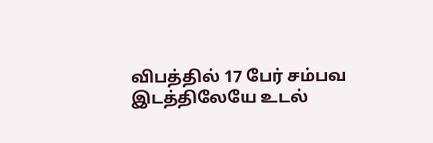விபத்தில் 17 பேர் சம்பவ இடத்திலேயே உடல்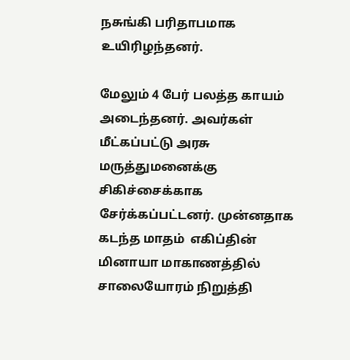நசுங்கி பரிதாபமாக  உயிரிழந்தனர்.

மேலும் 4 பேர் பலத்த காயம் அடைந்தனர். அவர்கள் மீட்கப்பட்டு அரசு மருத்துமனைக்கு சிகிச்சைக்காக  சேர்க்கப்பட்டனர். முன்னதாக கடந்த மாதம்  எகிப்தின் மினாயா மாகாணத்தில் சாலையோரம் நிறுத்தி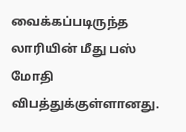வைக்கப்படிருந்த  லாரியின் மீது பஸ் மோதி விபத்துக்குள்ளானது.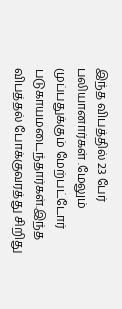இந்த விபத்தில் 23 பேர் பலியானார்கள் .மேலும் முப்பதுக்கும் மேற்பட்டோர் படுகாயமடைந்தார்கள்.இந்த விபத்தல் போக்குவரத்து சிறிது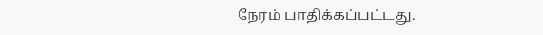நேரம் பாதிக்கப்பட்டது.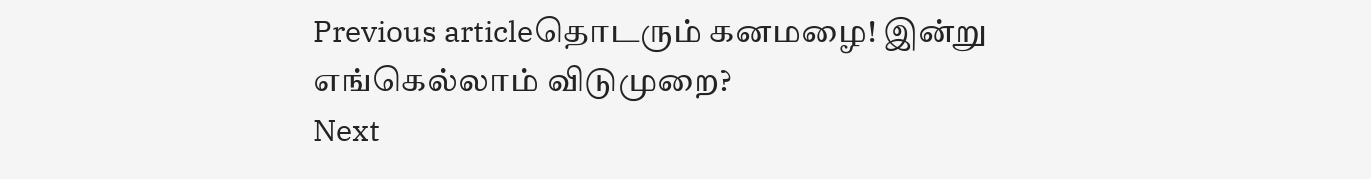Previous articleதொடரும் கனமழை! இன்று எங்கெல்லாம் விடுமுறை?
Next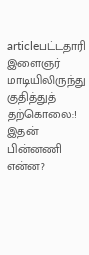articleபட்டதாரி இளைஞர் மாடியிலிருந்து குதித்துத் தற்கொலை:! இதன் பின்னணி என்ன?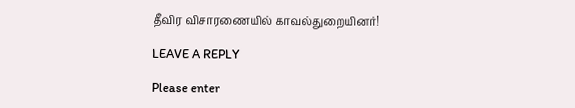தீவிர விசாரணையில் காவல்துறையினர்!

LEAVE A REPLY

Please enter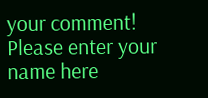your comment!
Please enter your name here